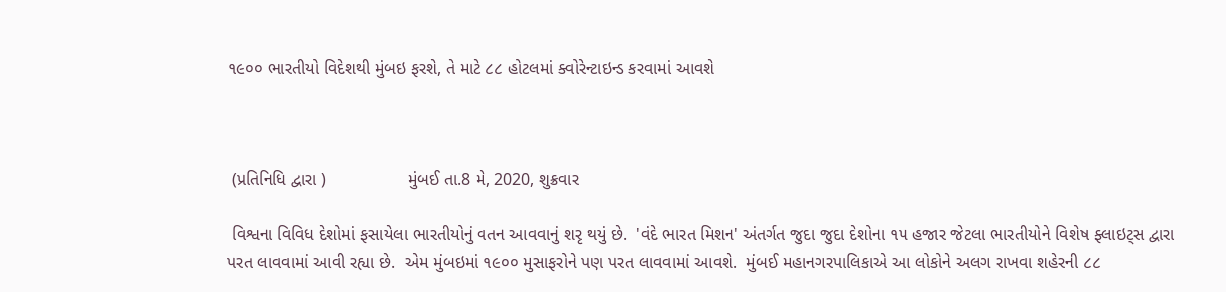૧૯૦૦ ભારતીયો વિદેશથી મુંબઇ ફરશે, તે માટે ૮૮ હોટલમાં ક્વોરેન્ટાઇન્ડ કરવામાં આવશે



 (પ્રતિનિધિ દ્વારા )                 મુંબઈ તા.8 મે, 2020, શુક્રવાર

 વિશ્વના વિવિધ દેશોમાં ફસાયેલા ભારતીયોનું વતન આવવાનું શરૃ થયું છે.  'વંદે ભારત મિશન' અંતર્ગત જુદા જુદા દેશોના ૧૫ હજાર જેટલા ભારતીયોને વિશેષ ફ્લાઇટ્સ દ્વારા પરત લાવવામાં આવી રહ્યા છે.  એમ મુંબઇમાં ૧૯૦૦ મુસાફરોને પણ પરત લાવવામાં આવશે.  મુંબઈ મહાનગરપાલિકાએ આ લોકોને અલગ રાખવા શહેરની ૮૮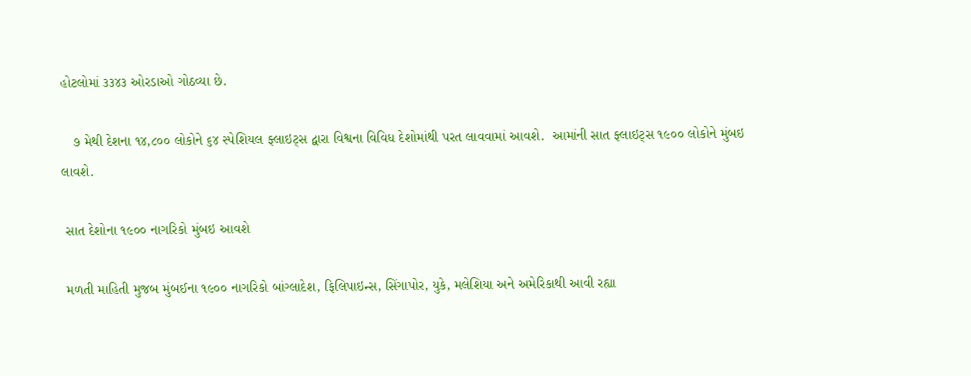હોટલોમાં ૩૩૪૩ ઓરડાઓ ગોઠવ્યા છે.

   ૭ મેથી દેશના ૧૪,૮૦૦ લોકોને ૬૪ સ્પેશિયલ ફ્લાઇટ્સ દ્વારા વિશ્વના વિવિધ દેશોમાંથી પરત લાવવામાં આવશે.  આમાંની સાત ફ્લાઇટ્સ ૧૯૦૦ લોકોને મુંબઇ લાવશે.

 સાત દેશોના ૧૯૦૦ નાગરિકો મુંબઇ આવશે

 મળતી માહિતી મુજબ મુંબઈના ૧૯૦૦ નાગરિકો બાંગ્લાદેશ, ફિલિપાઇન્સ, સિંગાપોર, યુકે, મલેશિયા અને અમેરિકાથી આવી રહ્યા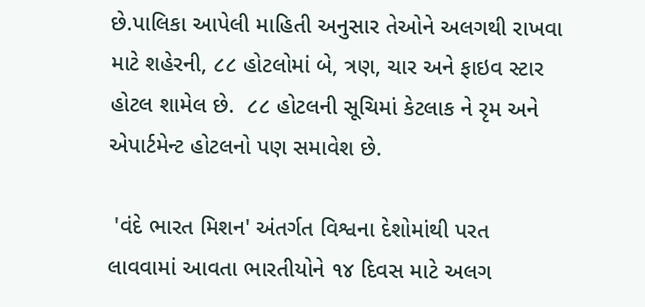છે.પાલિકા આપેલી માહિતી અનુસાર તેઓને અલગથી રાખવા માટે શહેરની, ૮૮ હોટલોમાં બે, ત્રણ, ચાર અને ફાઇવ સ્ટાર હોટલ શામેલ છે.  ૮૮ હોટલની સૂચિમાં કેટલાક ને રૃમ અને એપાર્ટમેન્ટ હોટલનો પણ સમાવેશ છે.

 'વંદે ભારત મિશન' અંતર્ગત વિશ્વના દેશોમાંથી પરત લાવવામાં આવતા ભારતીયોને ૧૪ દિવસ માટે અલગ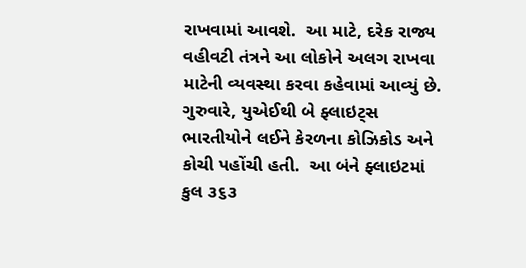રાખવામાં આવશે.  આ માટે, દરેક રાજ્ય વહીવટી તંત્રને આ લોકોને અલગ રાખવા માટેની વ્યવસ્થા કરવા કહેવામાં આવ્યું છે.  ગુરુવારે, યુએઈથી બે ફ્લાઇટ્સ ભારતીયોને લઈને કેરળના કોઝિકોડ અને કોચી પહોંચી હતી.  આ બંને ફ્લાઇટમાં કુલ ૩૬૩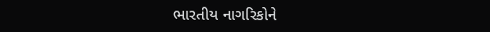ભારતીય નાગરિકોને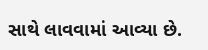સાથે લાવવામાં આવ્યા છે.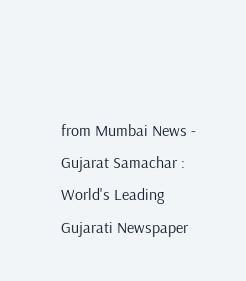from Mumbai News - Gujarat Samachar : World's Leading Gujarati Newspaper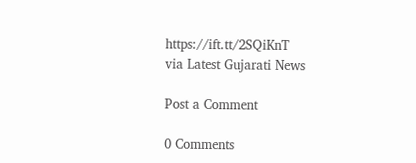https://ift.tt/2SQiKnT
via Latest Gujarati News

Post a Comment

0 Comments